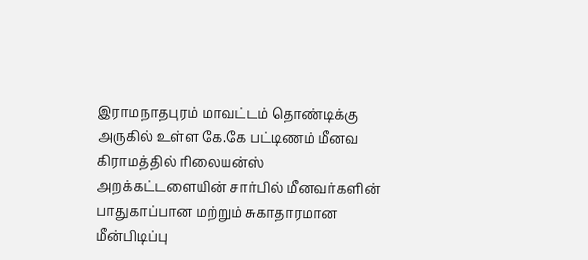இராமநாதபுரம் மாவட்டம் தொண்டிக்கு அருகில் உள்ள கே.கே பட்டிணம் மீனவ கிராமத்தில் ரிலையன்ஸ் அறக்கட்டளையின் சார்பில் மீனவர்களின் பாதுகாப்பான மற்றும் சுகாதாரமான மீன்பிடிப்பு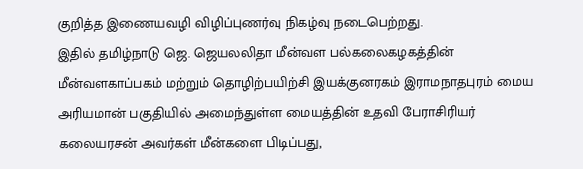குறித்த இணையவழி விழிப்புணர்வு நிகழ்வு நடைபெற்றது.
இதில் தமிழ்நாடு ஜெ. ஜெயலலிதா மீன்வள பல்கலைகழகத்தின் மீன்வளகாப்பகம் மற்றும் தொழிற்பயிற்சி இயக்குனரகம் இராமநாதபுரம் மைய அரியமான் பகுதியில் அமைந்துள்ள மையத்தின் உதவி பேராசிரியர் கலையரசன் அவர்கள் மீன்களை பிடிப்பது,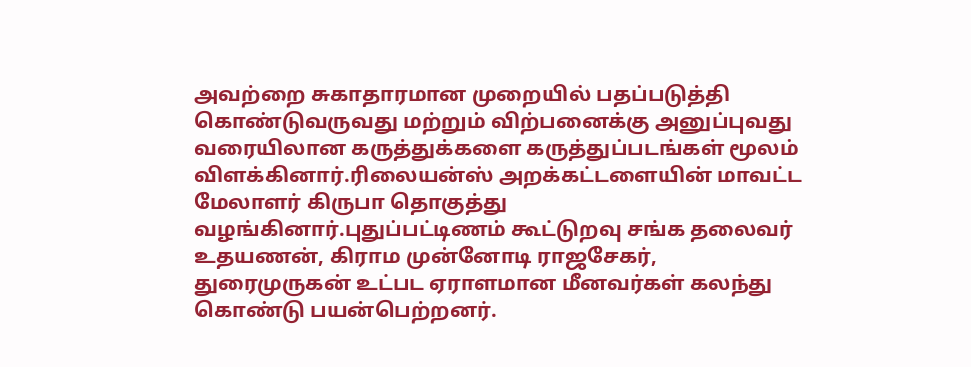அவற்றை சுகாதாரமான முறையில் பதப்படுத்தி கொண்டுவருவது மற்றும் விற்பனைக்கு அனுப்புவது வரையிலான கருத்துக்களை கருத்துப்படங்கள் மூலம் விளக்கினார்.ரிலையன்ஸ் அறக்கட்டளையின் மாவட்ட மேலாளர் கிருபா தொகுத்து வழங்கினார்.புதுப்பட்டிணம் கூட்டுறவு சங்க தலைவர் உதயணன், கிராம முன்னோடி ராஜசேகர், துரைமுருகன் உட்பட ஏராளமான மீனவர்கள் கலந்து கொண்டு பயன்பெற்றனர்.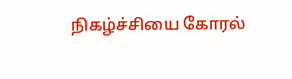நிகழ்ச்சியை கோரல்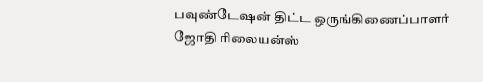பவுண்டேஷன் திட்ட ஒருங்கிணைப்பாளர் ஜோதி ரிலையன்ஸ்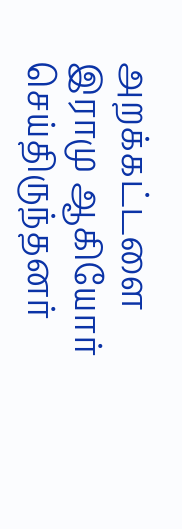அறக்கட்டளை இராமு ஆகியோர் செய்திருந்தனர்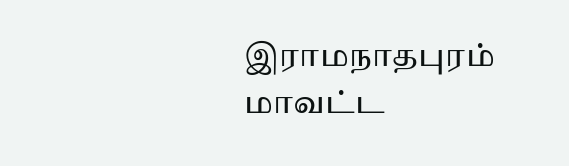இராமநாதபுரம் மாவட்ட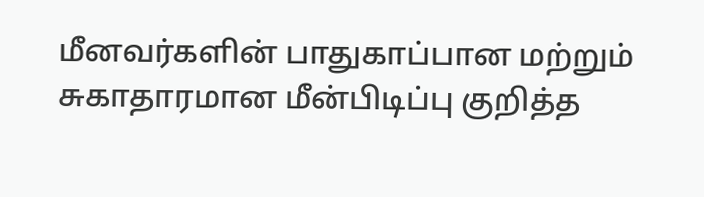மீனவர்களின் பாதுகாப்பான மற்றும் சுகாதாரமான மீன்பிடிப்பு குறித்த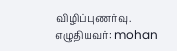விழிப்புணர்வு.
எழுதியவர்: mohan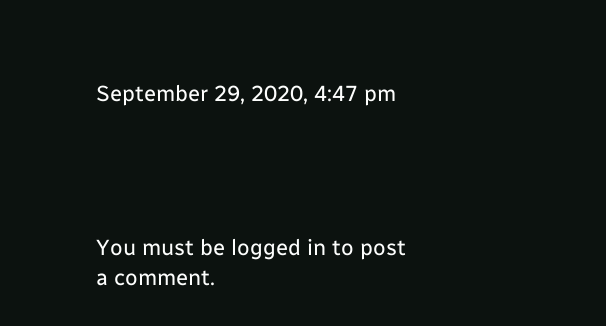September 29, 2020, 4:47 pm




You must be logged in to post a comment.